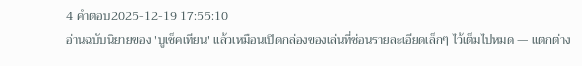4 คำตอบ2025-12-19 17:55:10
อ่านฉบับนิยายของ 'บูเช็คเทียน' แล้วเหมือนเปิดกล่องของเล่นที่ซ่อนรายละเอียดเล็กๆ ไว้เต็มไปหมด — แตกต่าง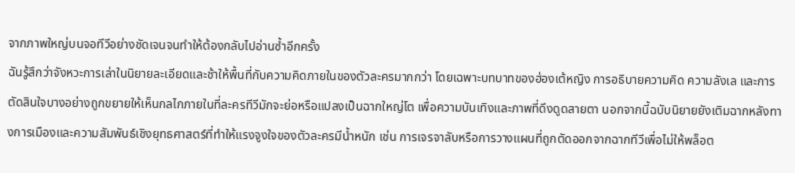จากภาพใหญ่บนจอทีวีอย่างชัดเจนจนทำให้ต้องกลับไปอ่านซ้ำอีกครั้ง
ฉันรู้สึกว่าจังหวะการเล่าในนิยายละเอียดและช้าให้พื้นที่กับความคิดภายในของตัวละครมากกว่า โดยเฉพาะบทบาทของฮ่องเต้หญิง การอธิบายความคิด ความลังเล และการตัดสินใจบางอย่างถูกขยายให้เห็นกลไกภายในที่ละครทีวีมักจะย่อหรือแปลงเป็นฉากใหญ่โต เพื่อความบันเทิงและภาพที่ดึงดูดสายตา นอกจากนี้ฉบับนิยายยังเติมฉากหลังทางการเมืองและความสัมพันธ์เชิงยุทธศาสตร์ที่ทำให้แรงจูงใจของตัวละครมีน้ำหนัก เช่น การเจรจาลับหรือการวางแผนที่ถูกตัดออกจากฉากทีวีเพื่อไม่ให้พล็อต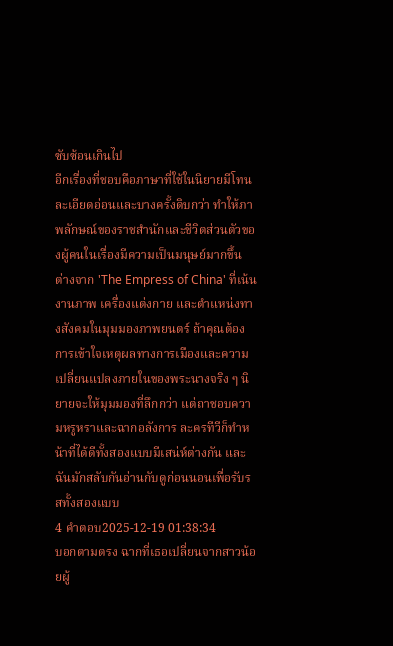ซับซ้อนเกินไป
อีกเรื่องที่ชอบคือภาษาที่ใช้ในนิยายมีโทนละเอียดอ่อนและบางครั้งดิบกว่า ทำให้ภาพลักษณ์ของราชสำนักและชีวิตส่วนตัวของผู้คนในเรื่องมีความเป็นมนุษย์มากขึ้น ต่างจาก 'The Empress of China' ที่เน้นงานภาพ เครื่องแต่งกาย และตำแหน่งทางสังคมในมุมมองภาพยนตร์ ถ้าคุณต้องการเข้าใจเหตุผลทางการเมืองและความเปลี่ยนแปลงภายในของพระนางจริง ๆ นิยายจะให้มุมมองที่ลึกกว่า แต่ถาชอบความหรูหราและฉากอลังการ ละครทีวีก็ทำหน้าที่ได้ดีทั้งสองแบบมีเสน่ห์ต่างกัน และฉันมักสลับกันอ่านกับดูก่อนนอนเพื่อรับรสทั้งสองแบบ
4 คำตอบ2025-12-19 01:38:34
บอกตามตรง ฉากที่เธอเปลี่ยนจากสาวน้อยผู้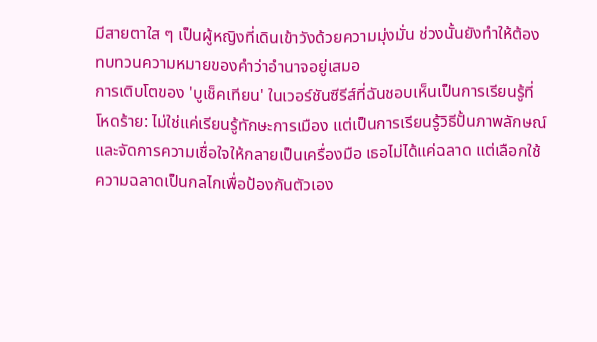มีสายตาใส ๆ เป็นผู้หญิงที่เดินเข้าวังด้วยความมุ่งมั่น ช่วงนั้นยังทำให้ต้องทบทวนความหมายของคำว่าอำนาจอยู่เสมอ
การเติบโตของ 'บูเช็คเทียน' ในเวอร์ชันซีรีส์ที่ฉันชอบเห็นเป็นการเรียนรู้ที่โหดร้าย: ไม่ใช่แค่เรียนรู้ทักษะการเมือง แต่เป็นการเรียนรู้วิธีปั้นภาพลักษณ์และจัดการความเชื่อใจให้กลายเป็นเครื่องมือ เธอไม่ได้แค่ฉลาด แต่เลือกใช้ความฉลาดเป็นกลไกเพื่อป้องกันตัวเอง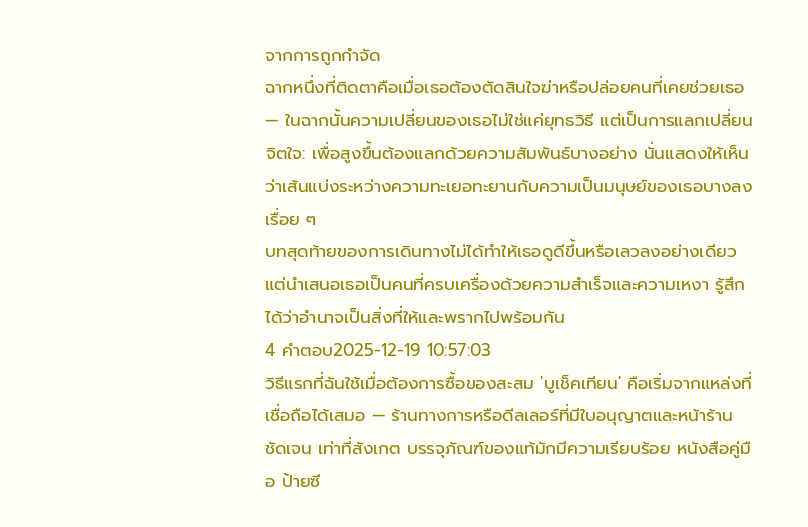จากการถูกกำจัด
ฉากหนึ่งที่ติดตาคือเมื่อเธอต้องตัดสินใจฆ่าหรือปล่อยคนที่เคยช่วยเธอ — ในฉากนั้นความเปลี่ยนของเธอไม่ใช่แค่ยุทธวิธี แต่เป็นการแลกเปลี่ยนจิตใจ: เพื่อสูงขึ้นต้องแลกด้วยความสัมพันธ์บางอย่าง นั่นแสดงให้เห็นว่าเส้นแบ่งระหว่างความทะเยอทะยานกับความเป็นมนุษย์ของเธอบางลงเรื่อย ๆ
บทสุดท้ายของการเดินทางไม่ได้ทำให้เธอดูดีขึ้นหรือเลวลงอย่างเดียว แต่นำเสนอเธอเป็นคนที่ครบเครื่องด้วยความสำเร็จและความเหงา รู้สึกได้ว่าอำนาจเป็นสิ่งที่ให้และพรากไปพร้อมกัน
4 คำตอบ2025-12-19 10:57:03
วิธีแรกที่ฉันใช้เมื่อต้องการซื้อของสะสม 'บูเช็คเทียน' คือเริ่มจากแหล่งที่เชื่อถือได้เสมอ — ร้านทางการหรือดีลเลอร์ที่มีใบอนุญาตและหน้าร้านชัดเจน เท่าที่สังเกต บรรจุภัณฑ์ของแท้มักมีความเรียบร้อย หนังสือคู่มือ ป้ายซี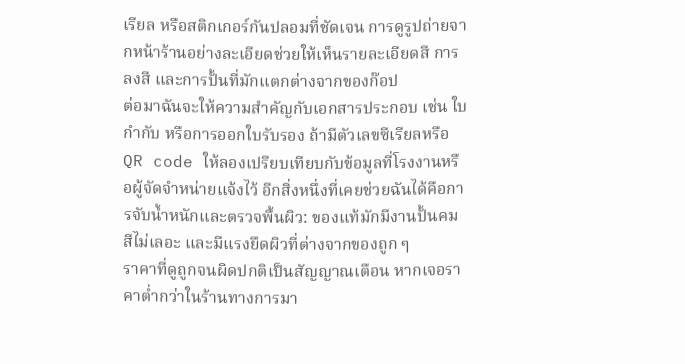เรียล หรือสติกเกอร์กันปลอมที่ชัดเจน การดูรูปถ่ายจากหน้าร้านอย่างละเอียดช่วยให้เห็นรายละเอียดสี การลงสี และการปั้นที่มักแตกต่างจากของก๊อป
ต่อมาฉันจะให้ความสำคัญกับเอกสารประกอบ เช่น ใบกำกับ หรือการออกใบรับรอง ถ้ามีตัวเลขซีเรียลหรือ QR code ให้ลองเปรียบเทียบกับข้อมูลที่โรงงานหรือผู้จัดจำหน่ายแจ้งไว้ อีกสิ่งหนึ่งที่เคยช่วยฉันได้คือการจับน้ำหนักและตรวจพื้นผิว: ของแท้มักมีงานปั้นคม สีไม่เลอะ และมีแรงยึดผิวที่ต่างจากของถูก ๆ
ราคาที่ดูถูกจนผิดปกติเป็นสัญญาณเตือน หากเจอราคาต่ำกว่าในร้านทางการมา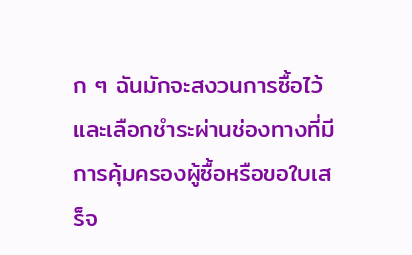ก ๆ ฉันมักจะสงวนการซื้อไว้ และเลือกชำระผ่านช่องทางที่มีการคุ้มครองผู้ซื้อหรือขอใบเสร็จ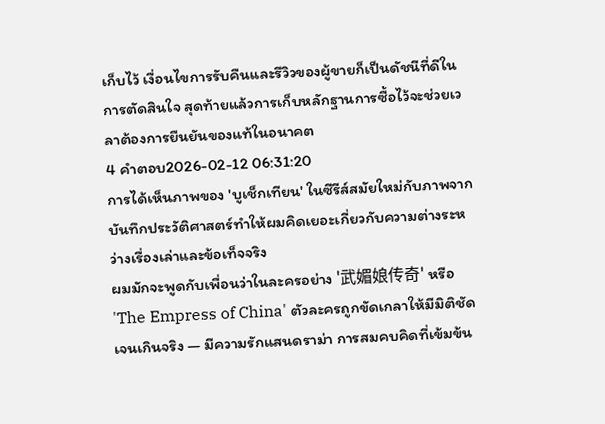เก็บไว้ เงื่อนไขการรับคืนและรีวิวของผู้ขายก็เป็นดัชนีที่ดีในการตัดสินใจ สุดท้ายแล้วการเก็บหลักฐานการซื้อไว้จะช่วยเวลาต้องการยืนยันของแท้ในอนาคต
4 คำตอบ2026-02-12 06:31:20
การได้เห็นภาพของ 'บูเช็กเทียน' ในซีรีส์สมัยใหม่กับภาพจากบันทึกประวัติศาสตร์ทำให้ผมคิดเยอะเกี่ยวกับความต่างระหว่างเรื่องเล่าและข้อเท็จจริง
ผมมักจะพูดกับเพื่อนว่าในละครอย่าง '武媚娘传奇' หรือ 'The Empress of China' ตัวละครถูกขัดเกลาให้มีมิติชัดเจนเกินจริง — มีความรักแสนดราม่า การสมคบคิดที่เข้มข้น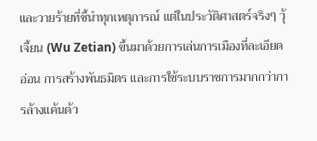และวายร้ายที่ชี้นำทุกเหตุการณ์ แต่ในประวัติศาสตร์จริงๆ วุ้เจี้ยน (Wu Zetian) ขึ้นมาด้วยการเล่นการเมืองที่ละเอียดอ่อน การสร้างพันธมิตร และการใช้ระบบราชการมากกว่าการล้างแค้นด้ว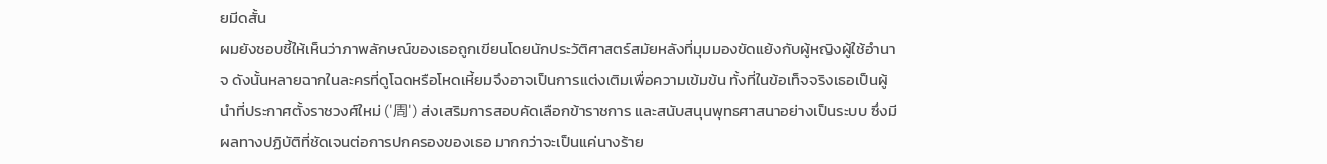ยมีดสั้น
ผมยังชอบชี้ให้เห็นว่าภาพลักษณ์ของเธอถูกเขียนโดยนักประวัติศาสตร์สมัยหลังที่มุมมองขัดแย้งกับผู้หญิงผู้ใช้อำนาจ ดังนั้นหลายฉากในละครที่ดูโฉดหรือโหดเหี้ยมจึงอาจเป็นการแต่งเติมเพื่อความเข้มข้น ทั้งที่ในข้อเท็จจริงเธอเป็นผู้นำที่ประกาศตั้งราชวงศ์ใหม่ ('周') ส่งเสริมการสอบคัดเลือกข้าราชการ และสนับสนุนพุทธศาสนาอย่างเป็นระบบ ซึ่งมีผลทางปฏิบัติที่ชัดเจนต่อการปกครองของเธอ มากกว่าจะเป็นแค่นางร้าย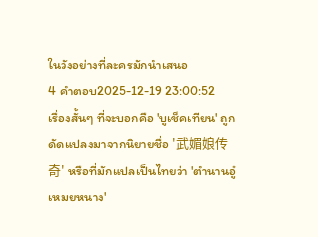ในวังอย่างที่ละครมักนำเสนอ
4 คำตอบ2025-12-19 23:00:52
เรื่องสั้นๆ ที่จะบอกคือ 'บูเช็คเทียน' ถูกดัดแปลงมาจากนิยายชื่อ '武媚娘传奇' หรือที่มักแปลเป็นไทยว่า 'ตำนานอู๋เหมยหนาง'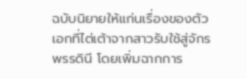ฉบับนิยายให้แก่นเรื่องของตัวเอกที่ไต่เต้าจากสาวรับใช้สู่จักรพรรดินี โดยเพิ่มฉากการ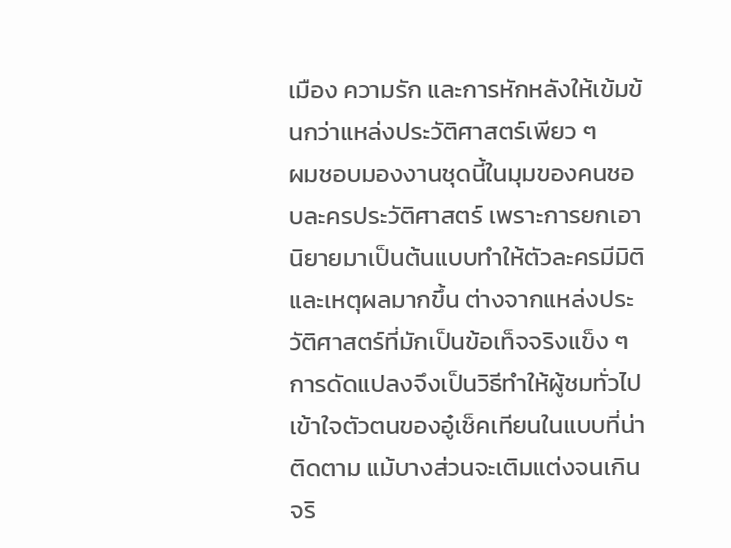เมือง ความรัก และการหักหลังให้เข้มข้นกว่าแหล่งประวัติศาสตร์เพียว ๆ
ผมชอบมองงานชุดนี้ในมุมของคนชอบละครประวัติศาสตร์ เพราะการยกเอานิยายมาเป็นต้นแบบทำให้ตัวละครมีมิติและเหตุผลมากขึ้น ต่างจากแหล่งประวัติศาสตร์ที่มักเป็นข้อเท็จจริงแข็ง ๆ การดัดแปลงจึงเป็นวิธีทำให้ผู้ชมทั่วไปเข้าใจตัวตนของอู๋เช็คเทียนในแบบที่น่าติดตาม แม้บางส่วนจะเติมแต่งจนเกินจริ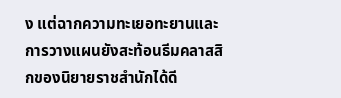ง แต่ฉากความทะเยอทะยานและการวางแผนยังสะท้อนธีมคลาสสิกของนิยายราชสำนักได้ดี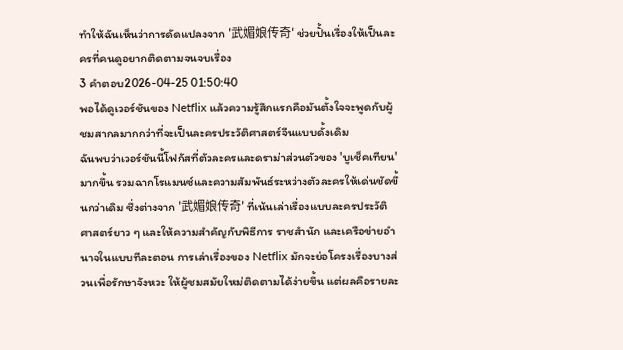ทำให้ฉันเห็นว่าการดัดแปลงจาก '武媚娘传奇' ช่วยปั้นเรื่องให้เป็นละครที่คนดูอยากติดตามจนจบเรื่อง
3 คำตอบ2026-04-25 01:50:40
พอได้ดูเวอร์ชันของ Netflix แล้วความรู้สึกแรกคือมันตั้งใจจะพูดกับผู้ชมสากลมากกว่าที่จะเป็นละครประวัติศาสตร์จีนแบบดั้งเดิม
ฉันพบว่าเวอร์ชันนี้โฟกัสที่ตัวละครและดราม่าส่วนตัวของ 'บูเช็คเทียน' มากขึ้น รวมฉากโรแมนซ์และความสัมพันธ์ระหว่างตัวละครให้เด่นชัดขึ้นกว่าเดิม ซึ่งต่างจาก '武媚娘传奇' ที่เน้นเล่าเรื่องแบบละครประวัติศาสตร์ยาว ๆ และให้ความสำคัญกับพิธีการ ราชสำนัก และเครือข่ายอำนาจในแบบทีละตอน การเล่าเรื่องของ Netflix มักจะย่อโครงเรื่องบางส่วนเพื่อรักษาจังหวะ ให้ผู้ชมสมัยใหม่ติดตามได้ง่ายขึ้น แต่ผลคือรายละ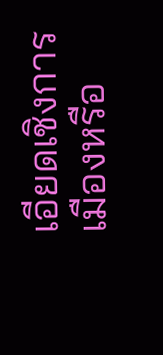เอียดเชิงการเมืองหรือ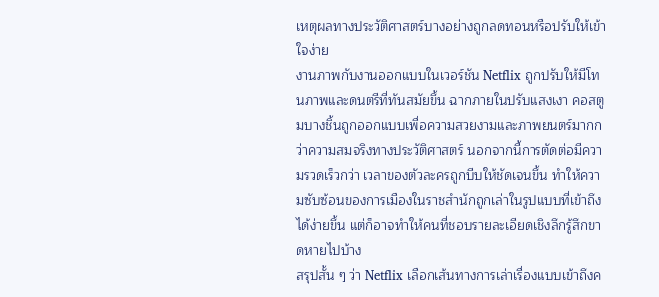เหตุผลทางประวัติศาสตร์บางอย่างถูกลดทอนหรือปรับให้เข้าใจง่าย
งานภาพกับงานออกแบบในเวอร์ชัน Netflix ถูกปรับให้มีโทนภาพและดนตรีที่ทันสมัยขึ้น ฉากภายในปรับแสงเงา คอสตูมบางชิ้นถูกออกแบบเพื่อความสวยงามและภาพยนตร์มากกว่าความสมจริงทางประวัติศาสตร์ นอกจากนี้การตัดต่อมีความรวดเร็วกว่า เวลาของตัวละครถูกบีบให้ชัดเจนขึ้น ทำให้ความซับซ้อนของการเมืองในราชสำนักถูกเล่าในรูปแบบที่เข้าถึงได้ง่ายขึ้น แต่ก็อาจทำให้คนที่ชอบรายละเอียดเชิงลึกรู้สึกขาดหายไปบ้าง
สรุปสั้น ๆ ว่า Netflix เลือกเส้นทางการเล่าเรื่องแบบเข้าถึงค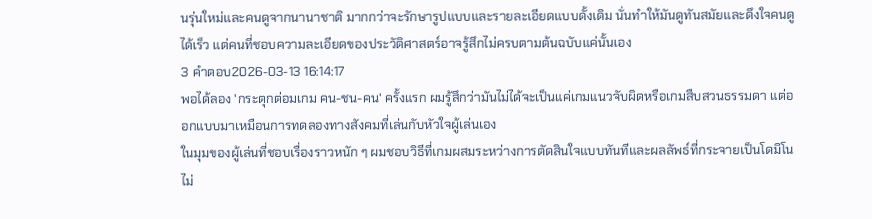นรุ่นใหม่และคนดูจากนานาชาติ มากกว่าจะรักษารูปแบบและรายละเอียดแบบดั้งเดิม นั่นทำให้มันดูทันสมัยและดึงใจคนดูได้เร็ว แต่คนที่ชอบความละเอียดของประวัติศาสตร์อาจรู้สึกไม่ครบตามต้นฉบับแค่นั้นเอง
3 คำตอบ2026-03-13 16:14:17
พอได้ลอง 'กระตุกต่อมเกม คน-ชน-คน' ครั้งแรก ผมรู้สึกว่ามันไม่ได้จะเป็นแค่เกมแนวจับผิดหรือเกมสืบสวนธรรมดา แต่ออกแบบมาเหมือนการทดลองทางสังคมที่เล่นกับหัวใจผู้เล่นเอง
ในมุมของผู้เล่นที่ชอบเรื่องราวหนัก ๆ ผมชอบวิธีที่เกมผสมระหว่างการตัดสินใจแบบทันทีและผลลัพธ์ที่กระจายเป็นโดมิโน ไม่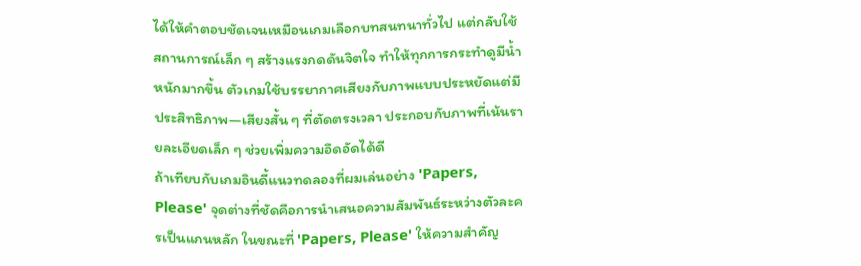ได้ให้คำตอบชัดเจนเหมือนเกมเลือกบทสนทนาทั่วไป แต่กลับใช้สถานการณ์เล็ก ๆ สร้างแรงกดดันจิตใจ ทำให้ทุกการกระทำดูมีน้ำหนักมากขึ้น ตัวเกมใช้บรรยากาศเสียงกับภาพแบบประหยัดแต่มีประสิทธิภาพ—เสียงสั้น ๆ ที่ตัดตรงเวลา ประกอบกับภาพที่เน้นรายละเอียดเล็ก ๆ ช่วยเพิ่มความอึดอัดได้ดี
ถ้าเทียบกับเกมอินดี้แนวทดลองที่ผมเล่นอย่าง 'Papers, Please' จุดต่างที่ชัดคือการนำเสนอความสัมพันธ์ระหว่างตัวละครเป็นแกนหลัก ในขณะที่ 'Papers, Please' ให้ความสำคัญ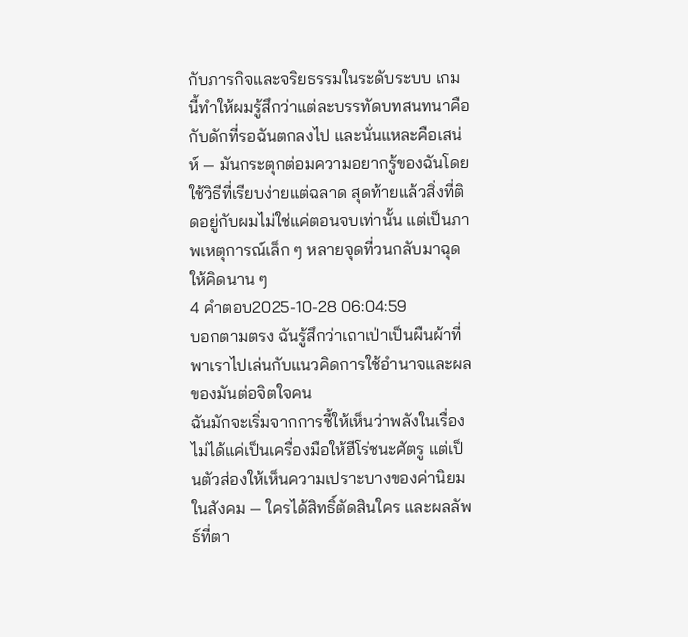กับภารกิจและจริยธรรมในระดับระบบ เกมนี้ทำให้ผมรู้สึกว่าแต่ละบรรทัดบทสนทนาคือกับดักที่รอฉันตกลงไป และนั่นแหละคือเสน่ห์ — มันกระตุกต่อมความอยากรู้ของฉันโดยใช้วิธีที่เรียบง่ายแต่ฉลาด สุดท้ายแล้วสิ่งที่ติดอยู่กับผมไม่ใช่แค่ตอนจบเท่านั้น แต่เป็นภาพเหตุการณ์เล็ก ๆ หลายจุดที่วนกลับมาฉุดให้คิดนาน ๆ
4 คำตอบ2025-10-28 06:04:59
บอกตามตรง ฉันรู้สึกว่าเถาเป่าเป็นผืนผ้าที่พาเราไปเล่นกับแนวคิดการใช้อำนาจและผลของมันต่อจิตใจคน
ฉันมักจะเริ่มจากการชี้ให้เห็นว่าพลังในเรื่องไม่ได้แค่เป็นเครื่องมือให้ฮีโร่ชนะศัตรู แต่เป็นตัวส่องให้เห็นความเปราะบางของค่านิยมในสังคม — ใครได้สิทธิ์ตัดสินใคร และผลลัพธ์ที่ตา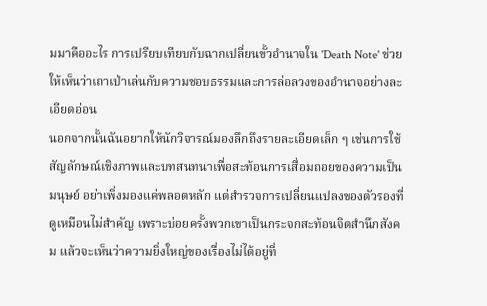มมาคืออะไร การเปรียบเทียบกับฉากเปลี่ยนขั้วอำนาจใน 'Death Note' ช่วยให้เห็นว่าเถาเป่าเล่นกับความชอบธรรมและการล่อลวงของอำนาจอย่างละเอียดอ่อน
นอกจากนั้นฉันอยากให้นักวิจารณ์มองลึกถึงรายละเอียดเล็ก ๆ เช่นการใช้สัญลักษณ์เชิงภาพและบทสนทนาเพื่อสะท้อนการเสื่อมถอยของความเป็นมนุษย์ อย่าเพิ่งมองแค่พลอตหลัก แต่สำรวจการเปลี่ยนแปลงของตัวรองที่ดูเหมือนไม่สำคัญ เพราะบ่อยครั้งพวกเขาเป็นกระจกสะท้อนจิตสำนึกสังคม แล้วจะเห็นว่าความยิ่งใหญ่ของเรื่องไม่ได้อยู่ที่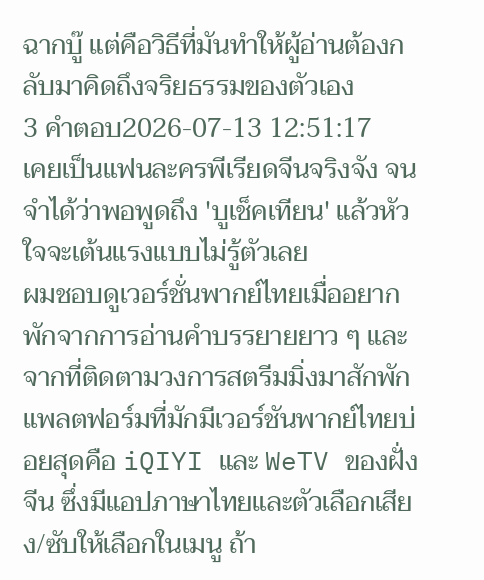ฉากบู๊ แต่คือวิธีที่มันทำให้ผู้อ่านต้องกลับมาคิดถึงจริยธรรมของตัวเอง
3 คำตอบ2026-07-13 12:51:17
เคยเป็นแฟนละครพีเรียดจีนจริงจัง จนจำได้ว่าพอพูดถึง 'บูเช็คเทียน' แล้วหัวใจจะเต้นแรงแบบไม่รู้ตัวเลย
ผมชอบดูเวอร์ชั่นพากย์ไทยเมื่ออยากพักจากการอ่านคำบรรยายยาว ๆ และจากที่ติดตามวงการสตรีมมิ่งมาสักพัก แพลตฟอร์มที่มักมีเวอร์ชันพากย์ไทยบ่อยสุดคือ iQIYI และ WeTV ของฝั่งจีน ซึ่งมีแอปภาษาไทยและตัวเลือกเสียง/ซับให้เลือกในเมนู ถ้า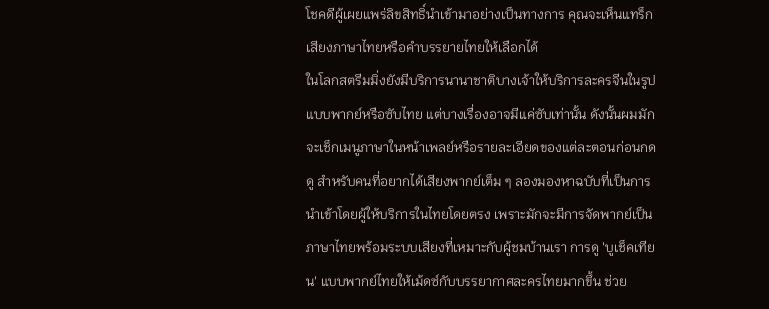โชคดีผู้เผยแพร่ลิขสิทธิ์นำเข้ามาอย่างเป็นทางการ คุณจะเห็นแทร็กเสียงภาษาไทยหรือคำบรรยายไทยให้เลือกได้
ในโลกสตรีมมิ่งยังมีบริการนานาชาติบางเจ้าให้บริการละครจีนในรูปแบบพากย์หรือซับไทย แต่บางเรื่องอาจมีแค่ซับเท่านั้น ดังนั้นผมมักจะเช็กเมนูภาษาในหน้าเพลย์หรือรายละเอียดของแต่ละตอนก่อนกดดู สำหรับคนที่อยากได้เสียงพากย์เต็ม ๆ ลองมองหาฉบับที่เป็นการนำเข้าโดยผู้ให้บริการในไทยโดยตรง เพราะมักจะมีการจัดพากย์เป็นภาษาไทยพร้อมระบบเสียงที่เหมาะกับผู้ชมบ้านเรา การดู 'บูเช็คเทียน' แบบพากย์ไทยให้เม้ดซ์กับบรรยากาศละครไทยมากขึ้น ช่วย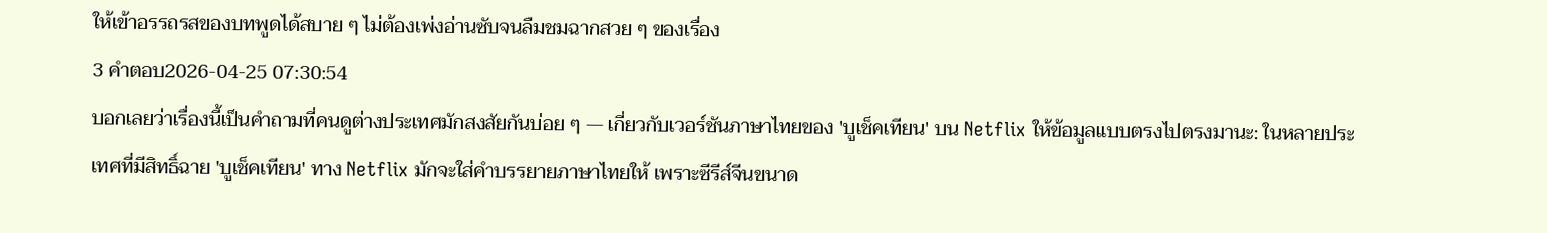ให้เข้าอรรถรสของบทพูดได้สบาย ๆ ไม่ต้องเพ่งอ่านซับจนลืมชมฉากสวย ๆ ของเรื่อง
3 คำตอบ2026-04-25 07:30:54
บอกเลยว่าเรื่องนี้เป็นคำถามที่คนดูต่างประเทศมักสงสัยกันบ่อย ๆ — เกี่ยวกับเวอร์ชันภาษาไทยของ 'บูเช็คเทียน' บน Netflix ให้ข้อมูลแบบตรงไปตรงมานะ: ในหลายประเทศที่มีสิทธิ์ฉาย 'บูเช็คเทียน' ทาง Netflix มักจะใส่คำบรรยายภาษาไทยให้ เพราะซีรีส์จีนขนาด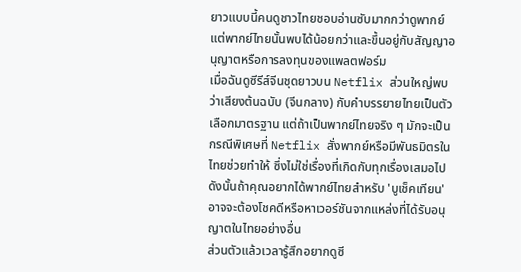ยาวแบบนี้คนดูชาวไทยชอบอ่านซับมากกว่าดูพากย์ แต่พากย์ไทยนั้นพบได้น้อยกว่าและขึ้นอยู่กับสัญญาอนุญาตหรือการลงทุนของแพลตฟอร์ม
เมื่อฉันดูซีรีส์จีนชุดยาวบน Netflix ส่วนใหญ่พบว่าเสียงต้นฉบับ (จีนกลาง) กับคำบรรยายไทยเป็นตัวเลือกมาตรฐาน แต่ถ้าเป็นพากย์ไทยจริง ๆ มักจะเป็นกรณีพิเศษที่ Netflix สั่งพากย์หรือมีพันธมิตรในไทยช่วยทำให้ ซึ่งไม่ใช่เรื่องที่เกิดกับทุกเรื่องเสมอไป ดังนั้นถ้าคุณอยากได้พากย์ไทยสำหรับ 'บูเช็คเทียน' อาจจะต้องโชคดีหรือหาเวอร์ชันจากแหล่งที่ได้รับอนุญาตในไทยอย่างอื่น
ส่วนตัวแล้วเวลารู้สึกอยากดูซี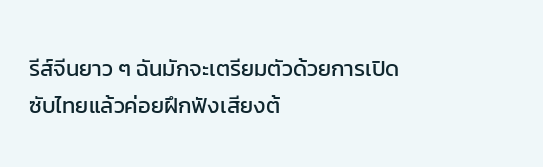รีส์จีนยาว ๆ ฉันมักจะเตรียมตัวด้วยการเปิดซับไทยแล้วค่อยฝึกฟังเสียงต้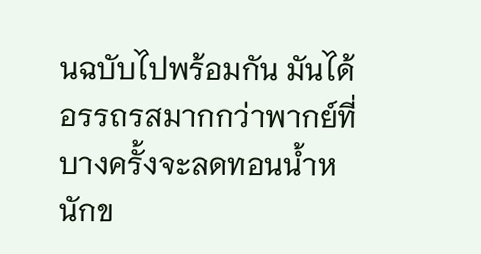นฉบับไปพร้อมกัน มันได้อรรถรสมากกว่าพากย์ที่บางครั้งจะลดทอนน้ำหนักข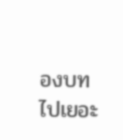องบทไปเยอะ